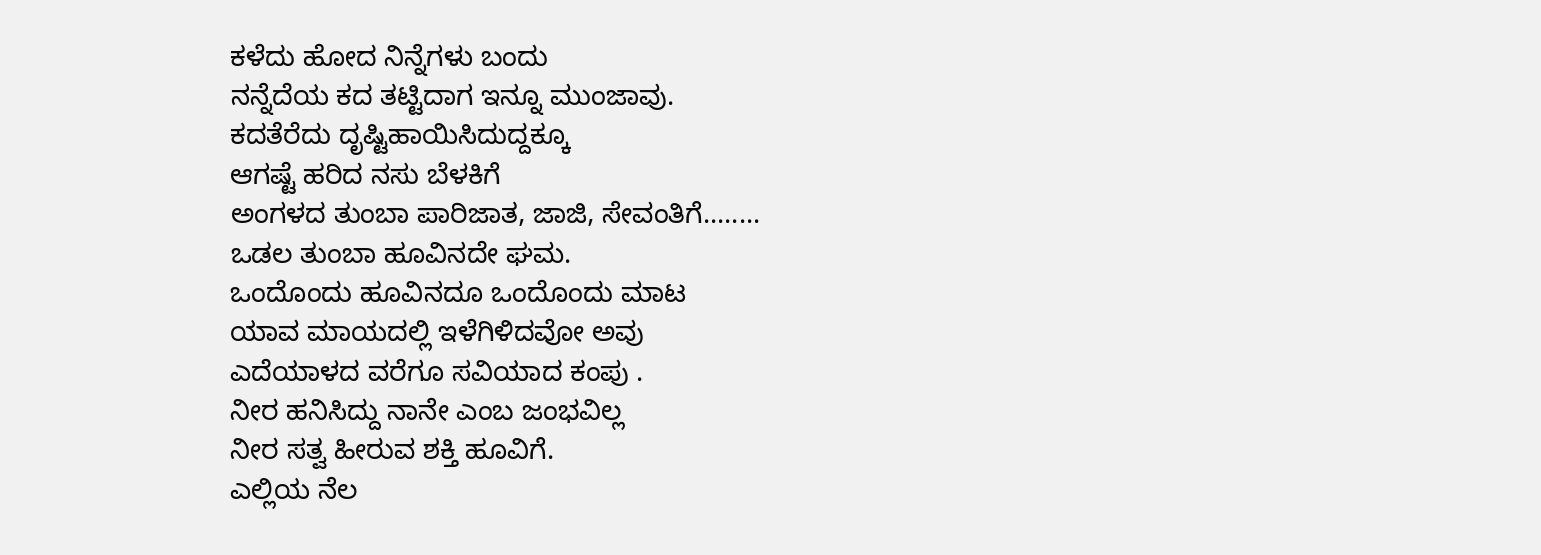ಕಳೆದು ಹೋದ ನಿನ್ನೆಗಳು ಬಂದು
ನನ್ನೆದೆಯ ಕದ ತಟ್ಟಿದಾಗ ಇನ್ನೂ ಮುಂಜಾವು.
ಕದತೆರೆದು ದೃಷ್ಟಿಹಾಯಿಸಿದುದ್ದಕ್ಕೂ
ಆಗಷ್ಟೆ ಹರಿದ ನಸು ಬೆಳಕಿಗೆ
ಅಂಗಳದ ತುಂಬಾ ಪಾರಿಜಾತ, ಜಾಜಿ, ಸೇವಂತಿಗೆ........
ಒಡಲ ತುಂಬಾ ಹೂವಿನದೇ ಘಮ.
ಒಂದೊಂದು ಹೂವಿನದೂ ಒಂದೊಂದು ಮಾಟ
ಯಾವ ಮಾಯದಲ್ಲಿ ಇಳೆಗಿಳಿದವೋ ಅವು
ಎದೆಯಾಳದ ವರೆಗೂ ಸವಿಯಾದ ಕಂಪು .
ನೀರ ಹನಿಸಿದ್ದು ನಾನೇ ಎಂಬ ಜಂಭವಿಲ್ಲ
ನೀರ ಸತ್ವ ಹೀರುವ ಶಕ್ತಿ ಹೂವಿಗೆ.
ಎಲ್ಲಿಯ ನೆಲ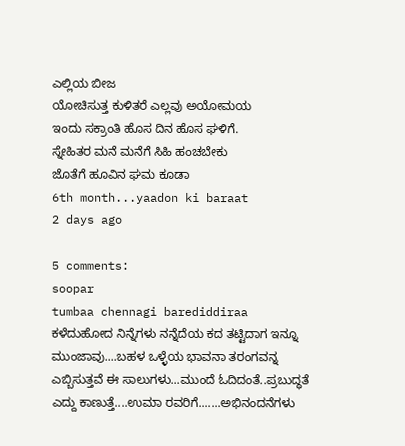ಎಲ್ಲಿಯ ಬೀಜ
ಯೋಚಿಸುತ್ತ ಕುಳಿತರೆ ಎಲ್ಲವು ಅಯೋಮಯ
ಇಂದು ಸಕ್ರಾಂತಿ ಹೊಸ ದಿನ ಹೊಸ ಘಳಿಗೆ.
ಸ್ನೇಹಿತರ ಮನೆ ಮನೆಗೆ ಸಿಹಿ ಹಂಚಬೇಕು
ಜೊತೆಗೆ ಹೂವಿನ ಘಮ ಕೂಡಾ
6th month...yaadon ki baraat
2 days ago

5 comments:
soopar
tumbaa chennagi barediddiraa
ಕಳೆದುಹೋದ ನಿನ್ನೆಗಳು ನನ್ನೆದೆಯ ಕದ ತಟ್ಟಿದಾಗ ಇನ್ನೂ ಮುಂಜಾವು....ಬಹಳ ಒಳ್ಳೆಯ ಭಾವನಾ ತರಂಗವನ್ನ ಎಬ್ಬಿಸುತ್ತವೆ ಈ ಸಾಲುಗಳು...ಮುಂದೆ ಓದಿದಂತೆ..ಪ್ರಬುದ್ಧತೆ ಎದ್ದು ಕಾಣುತ್ತೆ....ಉಮಾ ರವರಿಗೆ.......ಅಭಿನಂದನೆಗಳು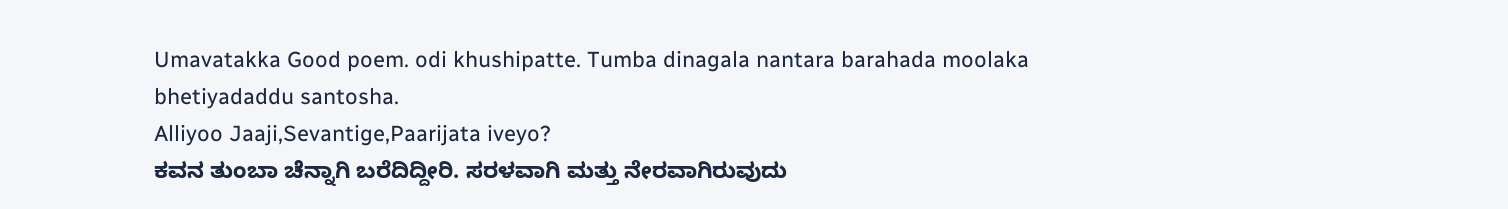Umavatakka Good poem. odi khushipatte. Tumba dinagala nantara barahada moolaka bhetiyadaddu santosha.
Alliyoo Jaaji,Sevantige,Paarijata iveyo?
ಕವನ ತುಂಬಾ ಚೆನ್ನಾಗಿ ಬರೆದಿದ್ದೀರಿ. ಸರಳವಾಗಿ ಮತ್ತು ನೇರವಾಗಿರುವುದು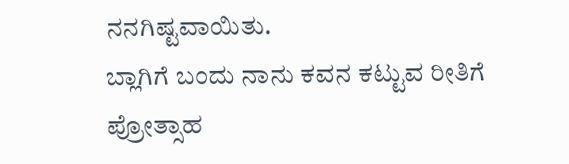ನನಗಿಷ್ಟವಾಯಿತು.
ಬ್ಲಾಗಿಗೆ ಬಂದು ನಾನು ಕವನ ಕಟ್ಟುವ ರೀತಿಗೆ ಪ್ರೋತ್ಸಾಹ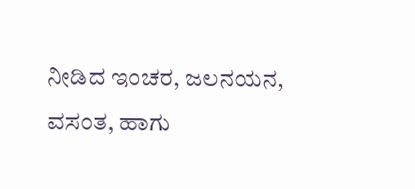ನೀಡಿದ ಇಂಚರ, ಜಲನಯನ, ವಸಂತ, ಹಾಗು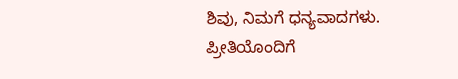ಶಿವು, ನಿಮಗೆ ಧನ್ಯವಾದಗಳು.
ಪ್ರೀತಿಯೊಂದಿಗೆ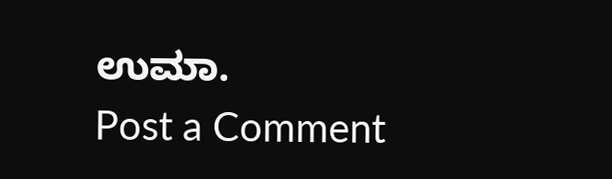ಉಮಾ.
Post a Comment